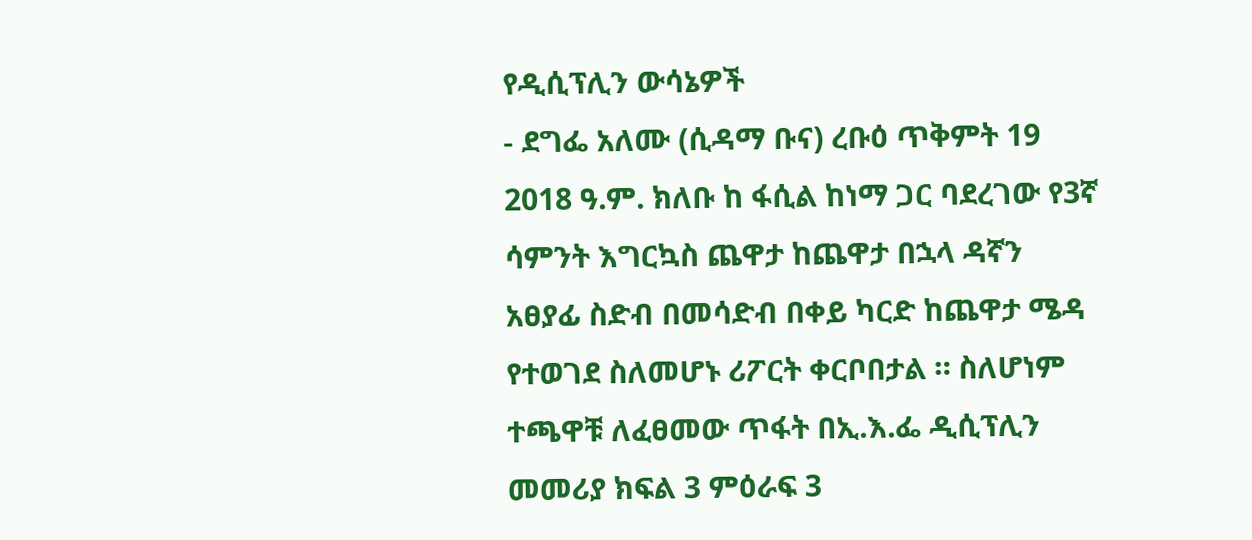የዲሲፕሊን ውሳኔዎች
- ደግፌ አለሙ (ሲዳማ ቡና) ረቡዕ ጥቅምት 19 2018 ዓ.ም. ክለቡ ከ ፋሲል ከነማ ጋር ባደረገው የ3ኛ ሳምንት እግርኳስ ጨዋታ ከጨዋታ በኋላ ዳኛን አፀያፊ ስድብ በመሳድብ በቀይ ካርድ ከጨዋታ ሜዳ የተወገደ ስለመሆኑ ሪፖርት ቀርቦበታል ። ስለሆነም ተጫዋቹ ለፈፀመው ጥፋት በኢ.እ.ፌ ዲሲፕሊን መመሪያ ክፍል 3 ምዕራፍ 3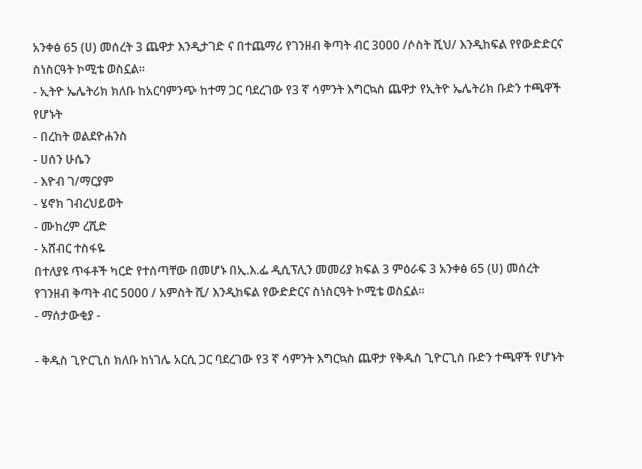አንቀፅ 65 (ሀ) መሰረት 3 ጨዋታ እንዲታገድ ና በተጨማሪ የገንዘብ ቅጣት ብር 3000 /ሶስት ሺህ/ እንዲከፍል የየውድድርና ስነስርዓት ኮሚቴ ወስኗል።
- ኢትዮ ኤሌትሪክ ክለቡ ከአርባምንጭ ከተማ ጋር ባደረገው የ3 ኛ ሳምንት እግርኳስ ጨዋታ የኢትዮ ኤሌትሪክ ቡድን ተጫዋች የሆኑት
- በረከት ወልደዮሐንስ
- ሀሰን ሁሴን
- እዮብ ገ/ማርያም
- ሄኖክ ገብረህይወት
- ሙከረም ረሺድ
- አሸብር ተስፋዬ
በተለያዩ ጥፋቶች ካርድ የተሰጣቸው በመሆኑ በኢ.እ.ፌ ዲሲፕሊን መመሪያ ክፍል 3 ምዕራፍ 3 አንቀፅ 65 (ሀ) መሰረት የገንዘብ ቅጣት ብር 5000 / አምስት ሺ/ እንዲከፍል የውድድርና ስነስርዓት ኮሚቴ ወስኗል፡፡
- ማሰታውቂያ -

- ቅዱስ ጊዮርጊስ ክለቡ ከነገሌ አርሲ ጋር ባደረገው የ3 ኛ ሳምንት እግርኳስ ጨዋታ የቅዱስ ጊዮርጊስ ቡድን ተጫዋች የሆኑት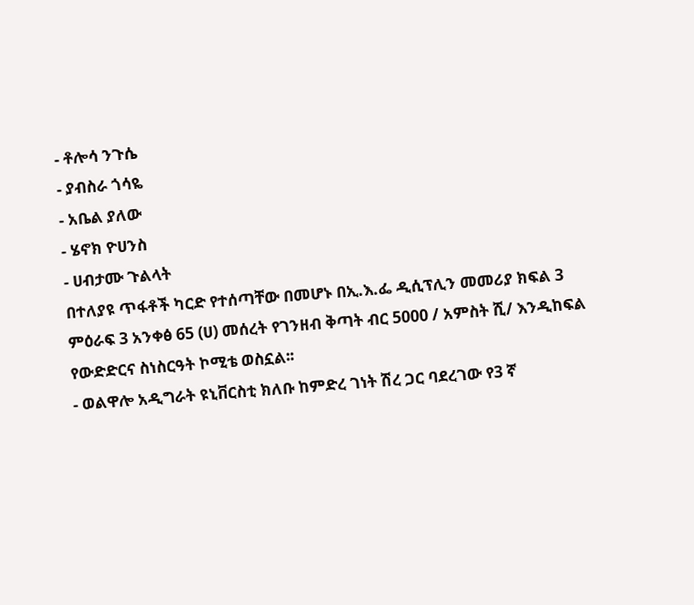- ቶሎሳ ንጉሴ
- ያብስራ ጎሳዬ
- አቤል ያለው
- ሄኖክ ዮሀንስ
- ሀብታሙ ጉልላት
በተለያዩ ጥፋቶች ካርድ የተሰጣቸው በመሆኑ በኢ.እ.ፌ ዲሲፕሊን መመሪያ ክፍል 3 ምዕራፍ 3 አንቀፅ 65 (ሀ) መሰረት የገንዘብ ቅጣት ብር 5000 / አምስት ሺ/ እንዲከፍል የውድድርና ስነስርዓት ኮሚቴ ወስኗል፡፡
- ወልዋሎ አዲግራት ዩኒቨርስቲ ክለቡ ከምድረ ገነት ሽረ ጋር ባደረገው የ3 ኛ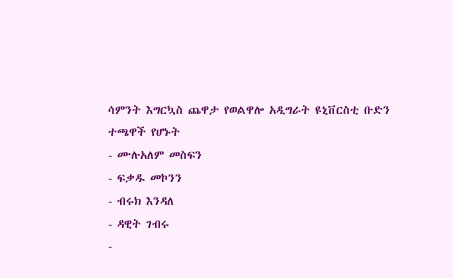ሳምንት እግርኳስ ጨዋታ የወልዋሎ አዲግራት ዩኒቨርስቲ ቡድን ተጫዋች የሆኑት
- ሙሉአለም መስፍን
- ፍቃዱ መኮንን
- ብሩክ እንዳለ
- ዳዊት ገብሩ
-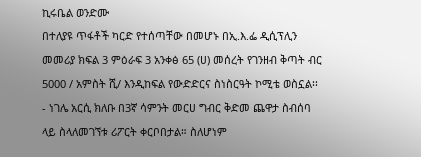ኪሩቤል ወንድሙ
በተለያዩ ጥፋቶች ካርድ የተሰጣቸው በመሆኑ በኢ.እ.ፌ ዲሲፕሊን መመሪያ ክፍል 3 ምዕራፍ 3 አንቀፅ 65 (ሀ) መሰረት የገንዘብ ቅጣት ብር 5000 / አምስት ሺ/ እንዲከፍል የውድድርና ስነስርዓት ኮሚቴ ወስኗል፡፡
- ነገሌ አርሲ ክለቡ በ3ኛ ሳምንት መርሀ ግብር ቅድመ ጨዋታ ስብሰባ ላይ ስላለመገኘቱ ሪፖርት ቀርቦበታል። ስለሆነም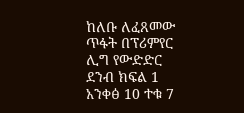ከለቡ ለፈጸመው ጥፋት በፕሪምየር ሊግ የውድድር ደንብ ክፍል 1 አንቀፅ 10 ተቁ 7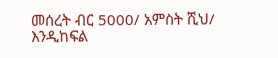መሰረት ብር 5000/ አምስት ሺህ/ እንዲከፍል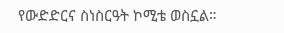የውድድርና ስነስርዓት ኮሚቴ ወስኗል።